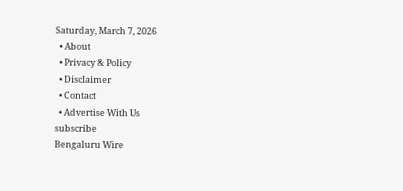Saturday, March 7, 2026
  • About
  • Privacy & Policy
  • Disclaimer
  • Contact
  • Advertise With Us
subscribe
Bengaluru Wire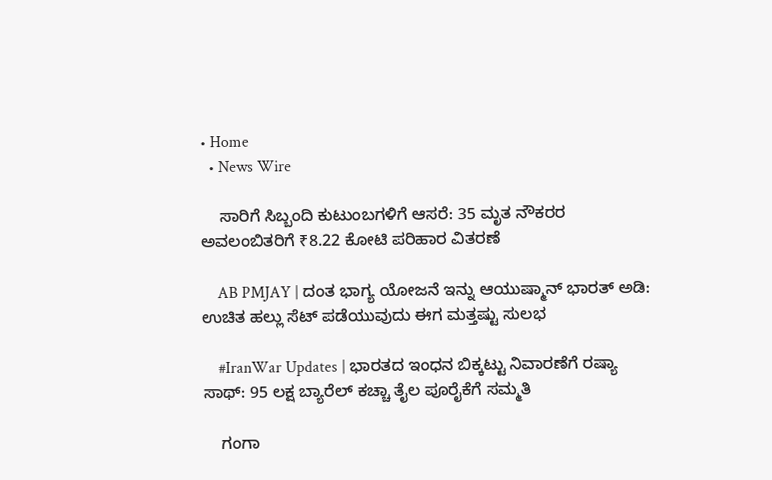• Home
  • News Wire

    ಸಾರಿಗೆ ಸಿಬ್ಬಂದಿ ಕುಟುಂಬಗಳಿಗೆ ಆಸರೆ: 35 ಮೃತ ನೌಕರರ ಅವಲಂಬಿತರಿಗೆ ₹8.22 ಕೋಟಿ ಪರಿಹಾರ ವಿತರಣೆ

    AB PMJAY | ದಂತ ಭಾಗ್ಯ ಯೋಜನೆ ಇನ್ನು ಆಯುಷ್ಮಾನ್ ಭಾರತ್ ಅಡಿ: ಉಚಿತ ಹಲ್ಲು ಸೆಟ್ ಪಡೆಯುವುದು ಈಗ ಮತ್ತಷ್ಟು ಸುಲಭ

    #IranWar Updates | ಭಾರತದ ಇಂಧನ ಬಿಕ್ಕಟ್ಟು ನಿವಾರಣೆಗೆ ರಷ್ಯಾ ಸಾಥ್: 95 ಲಕ್ಷ ಬ್ಯಾರೆಲ್ ಕಚ್ಚಾ ತೈಲ ಪೂರೈಕೆಗೆ ಸಮ್ಮತಿ

    ಗಂಗಾ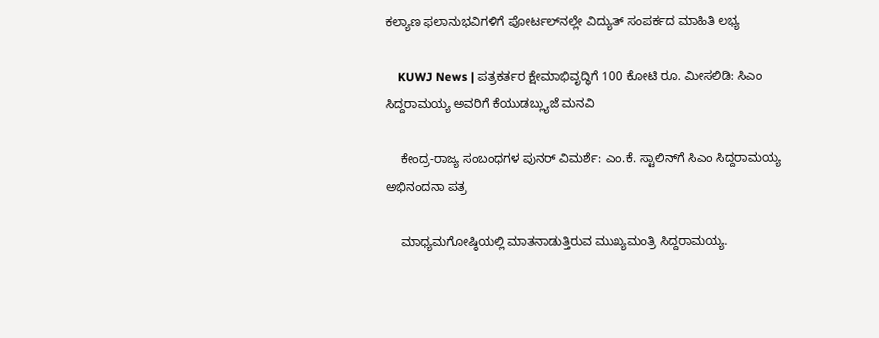ಕಲ್ಯಾಣ ಫಲಾನುಭವಿಗಳಿಗೆ ಪೋರ್ಟಲ್‌ನಲ್ಲೇ ವಿದ್ಯುತ್ ಸಂಪರ್ಕದ ಮಾಹಿತಿ ಲಭ್ಯ

    KUWJ News | ಪತ್ರಕರ್ತರ ಕ್ಷೇಮಾಭಿವೃದ್ಧಿಗೆ 100 ಕೋಟಿ ರೂ. ಮೀಸಲಿಡಿ: ಸಿಎಂ ಸಿದ್ದರಾಮಯ್ಯ ಅವರಿಗೆ ಕೆಯುಡಬ್ಲ್ಯುಜೆ ಮನವಿ

    ಕೇಂದ್ರ-ರಾಜ್ಯ ಸಂಬಂಧಗಳ ಪುನರ್ ವಿಮರ್ಶೆ: ಎಂ.ಕೆ. ಸ್ಟಾಲಿನ್‌ಗೆ ಸಿಎಂ ಸಿದ್ದರಾಮಯ್ಯ ಅಭಿನಂದನಾ ಪತ್ರ

    ಮಾಧ್ಯಮಗೋಷ್ಠಿಯಲ್ಲಿ ಮಾತನಾಡುತ್ತಿರುವ ಮುಖ್ಯಮಂತ್ರಿ ಸಿದ್ದರಾಮಯ್ಯ.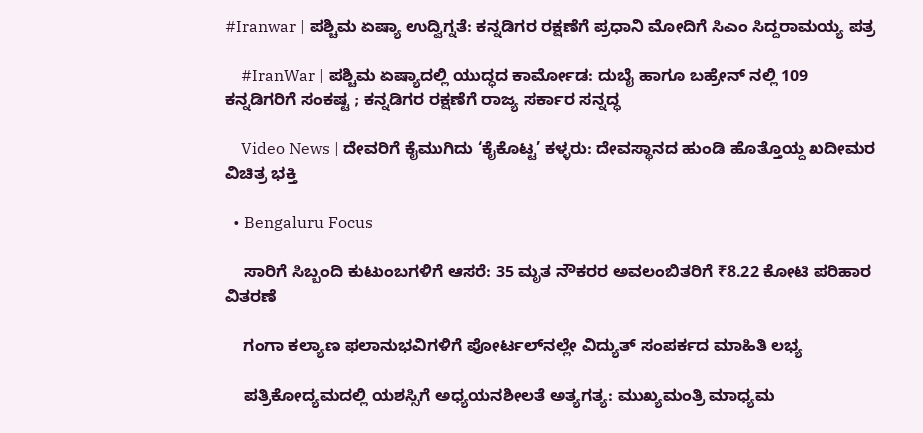#Iranwar | ಪಶ್ಚಿಮ ಏಷ್ಯಾ ಉದ್ವಿಗ್ನತೆ: ಕನ್ನಡಿಗರ ರಕ್ಷಣೆಗೆ ಪ್ರಧಾನಿ ಮೋದಿಗೆ ಸಿಎಂ ಸಿದ್ದರಾಮಯ್ಯ ಪತ್ರ

    #IranWar | ಪಶ್ಚಿಮ ಏಷ್ಯಾದಲ್ಲಿ ಯುದ್ಧದ ಕಾರ್ಮೋಡ: ದುಬೈ ಹಾಗೂ ಬಹ್ರೇನ್ ನಲ್ಲಿ 109 ಕನ್ನಡಿಗರಿಗೆ ಸಂಕಷ್ಟ ; ಕನ್ನಡಿಗರ ರಕ್ಷಣೆಗೆ ರಾಜ್ಯ ಸರ್ಕಾರ ಸನ್ನದ್ಧ

    Video News | ದೇವರಿಗೆ ಕೈಮುಗಿದು ‘ಕೈಕೊಟ್ಟ’ ಕಳ್ಳರು: ದೇವಸ್ಥಾನದ ಹುಂಡಿ ಹೊತ್ತೊಯ್ದ ಖದೀಮರ ವಿಚಿತ್ರ ಭಕ್ತಿ

  • Bengaluru Focus

    ಸಾರಿಗೆ ಸಿಬ್ಬಂದಿ ಕುಟುಂಬಗಳಿಗೆ ಆಸರೆ: 35 ಮೃತ ನೌಕರರ ಅವಲಂಬಿತರಿಗೆ ₹8.22 ಕೋಟಿ ಪರಿಹಾರ ವಿತರಣೆ

    ಗಂಗಾ ಕಲ್ಯಾಣ ಫಲಾನುಭವಿಗಳಿಗೆ ಪೋರ್ಟಲ್‌ನಲ್ಲೇ ವಿದ್ಯುತ್ ಸಂಪರ್ಕದ ಮಾಹಿತಿ ಲಭ್ಯ

    ಪತ್ರಿಕೋದ್ಯಮದಲ್ಲಿ ಯಶಸ್ಸಿಗೆ ಅಧ್ಯಯನಶೀಲತೆ ಅತ್ಯಗತ್ಯ: ಮುಖ್ಯಮಂತ್ರಿ ಮಾಧ್ಯಮ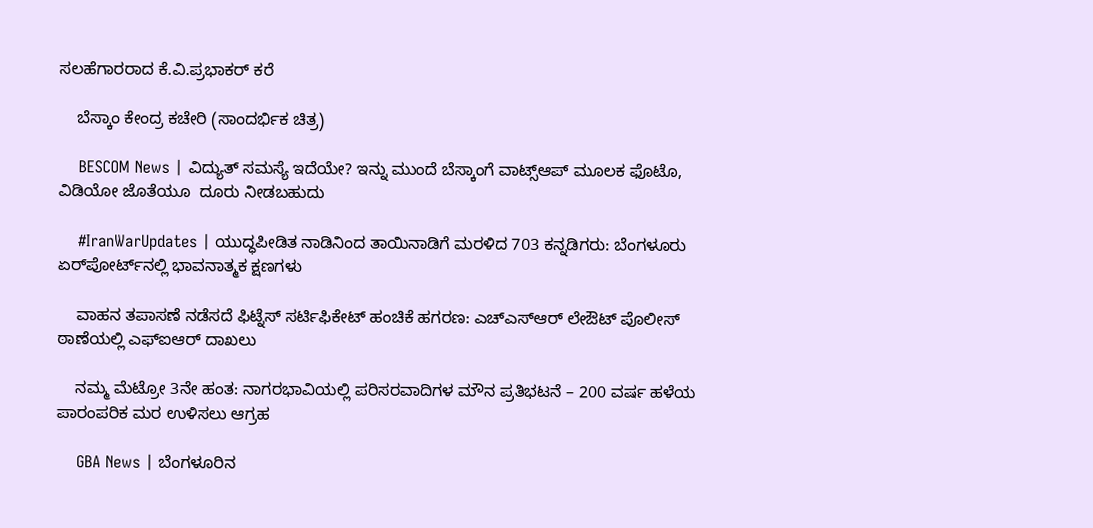ಸಲಹೆಗಾರರಾದ ಕೆ.ವಿ.ಪ್ರಭಾಕರ್ ಕರೆ

    ಬೆಸ್ಕಾಂ ಕೇಂದ್ರ ಕಚೇರಿ (ಸಾಂದರ್ಭಿಕ ಚಿತ್ರ)

    BESCOM News | ವಿದ್ಯುತ್ ಸಮಸ್ಯೆ ಇದೆಯೇ? ಇನ್ನು ಮುಂದೆ ಬೆಸ್ಕಾಂಗೆ ವಾಟ್ಸ್‌ಆಪ್ ಮೂಲಕ ಫೊಟೊ, ವಿಡಿಯೋ ಜೊತೆಯೂ  ದೂರು ನೀಡಬಹುದು

    #IranWarUpdates | ಯುದ್ಧಪೀಡಿತ ನಾಡಿನಿಂದ ತಾಯಿನಾಡಿಗೆ ಮರಳಿದ 703 ಕನ್ನಡಿಗರು: ಬೆಂಗಳೂರು ಏರ್‌ಪೋರ್ಟ್‌ನಲ್ಲಿ ಭಾವನಾತ್ಮಕ ಕ್ಷಣಗಳು

    ವಾಹನ ತಪಾಸಣೆ ನಡೆಸದೆ ಫಿಟ್ನೆಸ್ ಸರ್ಟಿಫಿಕೇಟ್ ಹಂಚಿಕೆ ಹಗರಣ: ಎಚ್‌ಎಸ್‌ಆರ್ ಲೇಔಟ್ ಪೊಲೀಸ್ ಠಾಣೆಯಲ್ಲಿ ಎಫ್‌ಐಆರ್ ದಾಖಲು

    ನಮ್ಮ ಮೆಟ್ರೋ 3ನೇ ಹಂತ: ನಾಗರಭಾವಿಯಲ್ಲಿ ಪರಿಸರವಾದಿಗಳ ಮೌನ ಪ್ರತಿಭಟನೆ – 200 ವರ್ಷ ಹಳೆಯ ಪಾರಂಪರಿಕ ಮರ ಉಳಿಸಲು ಆಗ್ರಹ

    GBA News | ಬೆಂಗಳೂರಿನ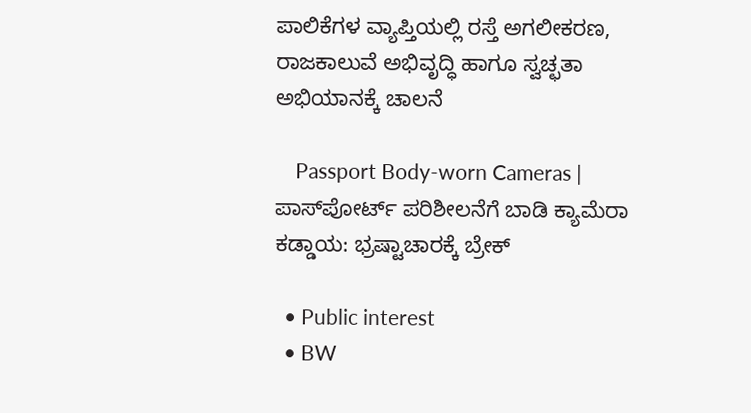ಪಾಲಿಕೆಗಳ ವ್ಯಾಪ್ತಿಯಲ್ಲಿ ರಸ್ತೆ ಅಗಲೀಕರಣ, ರಾಜಕಾಲುವೆ ಅಭಿವೃದ್ಧಿ ಹಾಗೂ ಸ್ವಚ್ಛತಾ ಅಭಿಯಾನಕ್ಕೆ ಚಾಲನೆ

    Passport Body-worn Cameras | ಪಾಸ್‌ಪೋರ್ಟ್ ಪರಿಶೀಲನೆಗೆ ಬಾಡಿ ಕ್ಯಾಮೆರಾ ಕಡ್ಡಾಯ: ಭ್ರಷ್ಟಾಚಾರಕ್ಕೆ ಬ್ರೇಕ್

  • Public interest
  • BW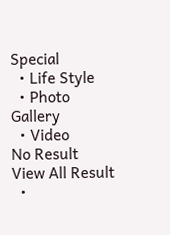Special
  • Life Style
  • Photo Gallery
  • Video
No Result
View All Result
  •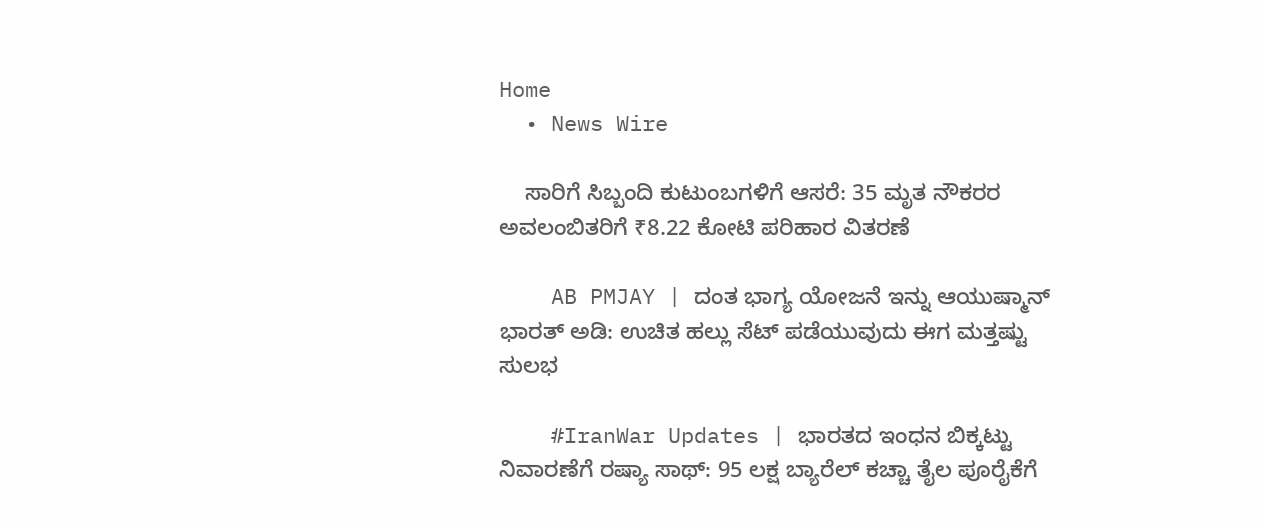Home
  • News Wire

    ಸಾರಿಗೆ ಸಿಬ್ಬಂದಿ ಕುಟುಂಬಗಳಿಗೆ ಆಸರೆ: 35 ಮೃತ ನೌಕರರ ಅವಲಂಬಿತರಿಗೆ ₹8.22 ಕೋಟಿ ಪರಿಹಾರ ವಿತರಣೆ

    AB PMJAY | ದಂತ ಭಾಗ್ಯ ಯೋಜನೆ ಇನ್ನು ಆಯುಷ್ಮಾನ್ ಭಾರತ್ ಅಡಿ: ಉಚಿತ ಹಲ್ಲು ಸೆಟ್ ಪಡೆಯುವುದು ಈಗ ಮತ್ತಷ್ಟು ಸುಲಭ

    #IranWar Updates | ಭಾರತದ ಇಂಧನ ಬಿಕ್ಕಟ್ಟು ನಿವಾರಣೆಗೆ ರಷ್ಯಾ ಸಾಥ್: 95 ಲಕ್ಷ ಬ್ಯಾರೆಲ್ ಕಚ್ಚಾ ತೈಲ ಪೂರೈಕೆಗೆ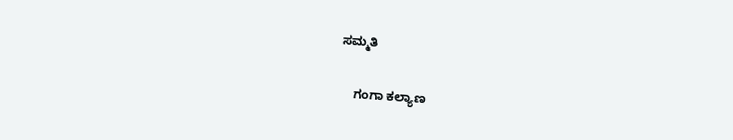ಸಮ್ಮತಿ

    ಗಂಗಾ ಕಲ್ಯಾಣ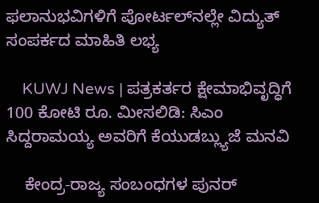ಫಲಾನುಭವಿಗಳಿಗೆ ಪೋರ್ಟಲ್‌ನಲ್ಲೇ ವಿದ್ಯುತ್ ಸಂಪರ್ಕದ ಮಾಹಿತಿ ಲಭ್ಯ

    KUWJ News | ಪತ್ರಕರ್ತರ ಕ್ಷೇಮಾಭಿವೃದ್ಧಿಗೆ 100 ಕೋಟಿ ರೂ. ಮೀಸಲಿಡಿ: ಸಿಎಂ ಸಿದ್ದರಾಮಯ್ಯ ಅವರಿಗೆ ಕೆಯುಡಬ್ಲ್ಯುಜೆ ಮನವಿ

    ಕೇಂದ್ರ-ರಾಜ್ಯ ಸಂಬಂಧಗಳ ಪುನರ್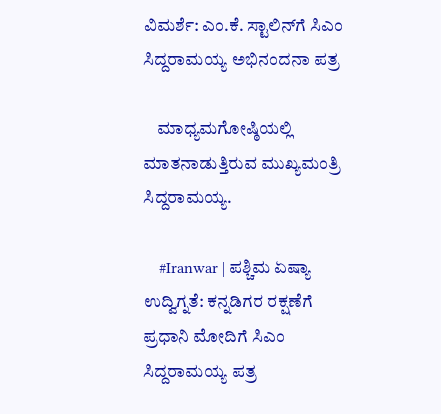ವಿಮರ್ಶೆ: ಎಂ.ಕೆ. ಸ್ಟಾಲಿನ್‌ಗೆ ಸಿಎಂ ಸಿದ್ದರಾಮಯ್ಯ ಅಭಿನಂದನಾ ಪತ್ರ

    ಮಾಧ್ಯಮಗೋಷ್ಠಿಯಲ್ಲಿ ಮಾತನಾಡುತ್ತಿರುವ ಮುಖ್ಯಮಂತ್ರಿ ಸಿದ್ದರಾಮಯ್ಯ.

    #Iranwar | ಪಶ್ಚಿಮ ಏಷ್ಯಾ ಉದ್ವಿಗ್ನತೆ: ಕನ್ನಡಿಗರ ರಕ್ಷಣೆಗೆ ಪ್ರಧಾನಿ ಮೋದಿಗೆ ಸಿಎಂ ಸಿದ್ದರಾಮಯ್ಯ ಪತ್ರ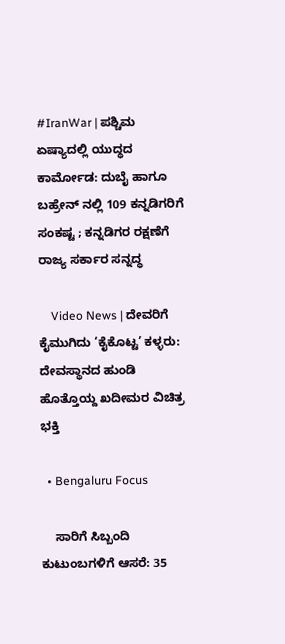#IranWar | ಪಶ್ಚಿಮ ಏಷ್ಯಾದಲ್ಲಿ ಯುದ್ಧದ ಕಾರ್ಮೋಡ: ದುಬೈ ಹಾಗೂ ಬಹ್ರೇನ್ ನಲ್ಲಿ 109 ಕನ್ನಡಿಗರಿಗೆ ಸಂಕಷ್ಟ ; ಕನ್ನಡಿಗರ ರಕ್ಷಣೆಗೆ ರಾಜ್ಯ ಸರ್ಕಾರ ಸನ್ನದ್ಧ

    Video News | ದೇವರಿಗೆ ಕೈಮುಗಿದು ‘ಕೈಕೊಟ್ಟ’ ಕಳ್ಳರು: ದೇವಸ್ಥಾನದ ಹುಂಡಿ ಹೊತ್ತೊಯ್ದ ಖದೀಮರ ವಿಚಿತ್ರ ಭಕ್ತಿ

  • Bengaluru Focus

    ಸಾರಿಗೆ ಸಿಬ್ಬಂದಿ ಕುಟುಂಬಗಳಿಗೆ ಆಸರೆ: 35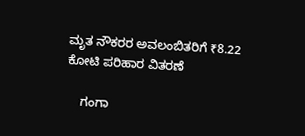ಮೃತ ನೌಕರರ ಅವಲಂಬಿತರಿಗೆ ₹8.22 ಕೋಟಿ ಪರಿಹಾರ ವಿತರಣೆ

    ಗಂಗಾ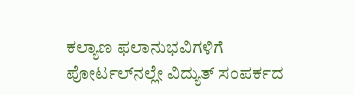ಕಲ್ಯಾಣ ಫಲಾನುಭವಿಗಳಿಗೆ ಪೋರ್ಟಲ್‌ನಲ್ಲೇ ವಿದ್ಯುತ್ ಸಂಪರ್ಕದ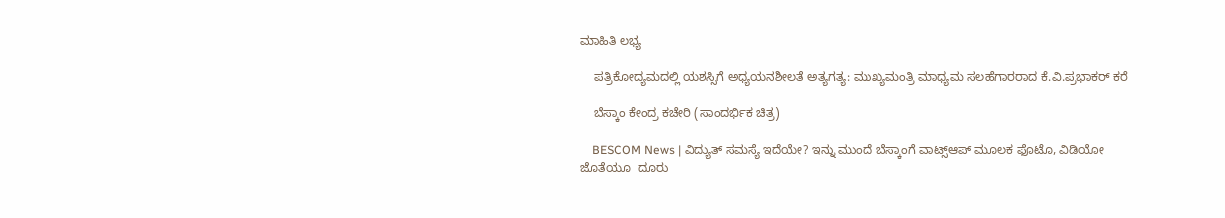ಮಾಹಿತಿ ಲಭ್ಯ

    ಪತ್ರಿಕೋದ್ಯಮದಲ್ಲಿ ಯಶಸ್ಸಿಗೆ ಅಧ್ಯಯನಶೀಲತೆ ಅತ್ಯಗತ್ಯ: ಮುಖ್ಯಮಂತ್ರಿ ಮಾಧ್ಯಮ ಸಲಹೆಗಾರರಾದ ಕೆ.ವಿ.ಪ್ರಭಾಕರ್ ಕರೆ

    ಬೆಸ್ಕಾಂ ಕೇಂದ್ರ ಕಚೇರಿ (ಸಾಂದರ್ಭಿಕ ಚಿತ್ರ)

    BESCOM News | ವಿದ್ಯುತ್ ಸಮಸ್ಯೆ ಇದೆಯೇ? ಇನ್ನು ಮುಂದೆ ಬೆಸ್ಕಾಂಗೆ ವಾಟ್ಸ್‌ಆಪ್ ಮೂಲಕ ಫೊಟೊ, ವಿಡಿಯೋ ಜೊತೆಯೂ  ದೂರು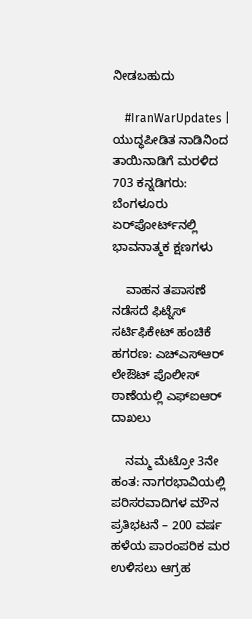ನೀಡಬಹುದು

    #IranWarUpdates | ಯುದ್ಧಪೀಡಿತ ನಾಡಿನಿಂದ ತಾಯಿನಾಡಿಗೆ ಮರಳಿದ 703 ಕನ್ನಡಿಗರು: ಬೆಂಗಳೂರು ಏರ್‌ಪೋರ್ಟ್‌ನಲ್ಲಿ ಭಾವನಾತ್ಮಕ ಕ್ಷಣಗಳು

    ವಾಹನ ತಪಾಸಣೆ ನಡೆಸದೆ ಫಿಟ್ನೆಸ್ ಸರ್ಟಿಫಿಕೇಟ್ ಹಂಚಿಕೆ ಹಗರಣ: ಎಚ್‌ಎಸ್‌ಆರ್ ಲೇಔಟ್ ಪೊಲೀಸ್ ಠಾಣೆಯಲ್ಲಿ ಎಫ್‌ಐಆರ್ ದಾಖಲು

    ನಮ್ಮ ಮೆಟ್ರೋ 3ನೇ ಹಂತ: ನಾಗರಭಾವಿಯಲ್ಲಿ ಪರಿಸರವಾದಿಗಳ ಮೌನ ಪ್ರತಿಭಟನೆ – 200 ವರ್ಷ ಹಳೆಯ ಪಾರಂಪರಿಕ ಮರ ಉಳಿಸಲು ಆಗ್ರಹ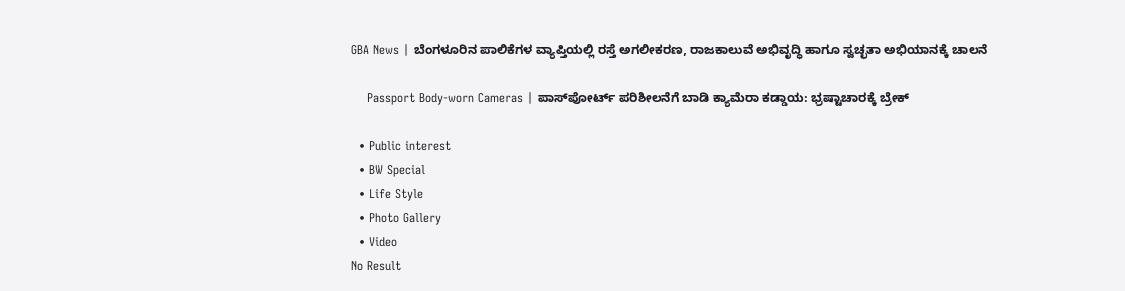GBA News | ಬೆಂಗಳೂರಿನ ಪಾಲಿಕೆಗಳ ವ್ಯಾಪ್ತಿಯಲ್ಲಿ ರಸ್ತೆ ಅಗಲೀಕರಣ, ರಾಜಕಾಲುವೆ ಅಭಿವೃದ್ಧಿ ಹಾಗೂ ಸ್ವಚ್ಛತಾ ಅಭಿಯಾನಕ್ಕೆ ಚಾಲನೆ

    Passport Body-worn Cameras | ಪಾಸ್‌ಪೋರ್ಟ್ ಪರಿಶೀಲನೆಗೆ ಬಾಡಿ ಕ್ಯಾಮೆರಾ ಕಡ್ಡಾಯ: ಭ್ರಷ್ಟಾಚಾರಕ್ಕೆ ಬ್ರೇಕ್

  • Public interest
  • BW Special
  • Life Style
  • Photo Gallery
  • Video
No Result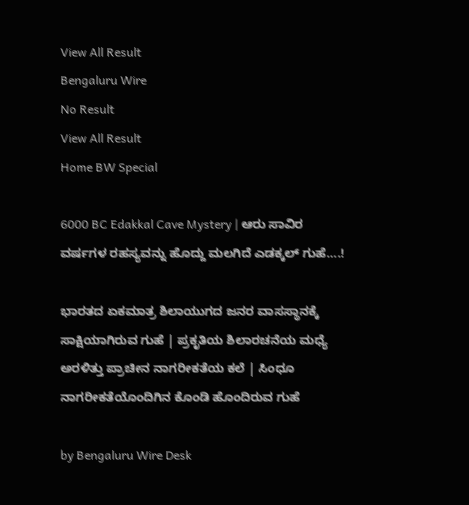View All Result
Bengaluru Wire
No Result
View All Result
Home BW Special

6000 BC Edakkal Cave Mystery | ಆರು ಸಾವಿರ ವರ್ಷಗಳ ರಹಸ್ಯವನ್ನು ಹೊದ್ದು ಮಲಗಿದೆ ಎಡಕ್ಕಲ್ ಗುಹೆ….!

ಭಾರತದ ಏಕಮಾತ್ರ ಶಿಲಾಯುಗದ ಜನರ ವಾಸಸ್ಥಾನಕ್ಕೆ ಸಾಕ್ಷಿಯಾಗಿರುವ ಗುಹೆ | ಪ್ರಕೃತಿಯ ಶಿಲಾರಚನೆಯ ಮಧ್ಯೆ ಅರಳಿತ್ತು ಪ್ರಾಚೀನ ನಾಗರೀಕತೆಯ ಕಲೆ | ಸಿಂಧೂ ನಾಗರೀಕತೆಯೊಂದಿಗಿನ ಕೊಂಡಿ ಹೊಂದಿರುವ ಗುಹೆ

by Bengaluru Wire Desk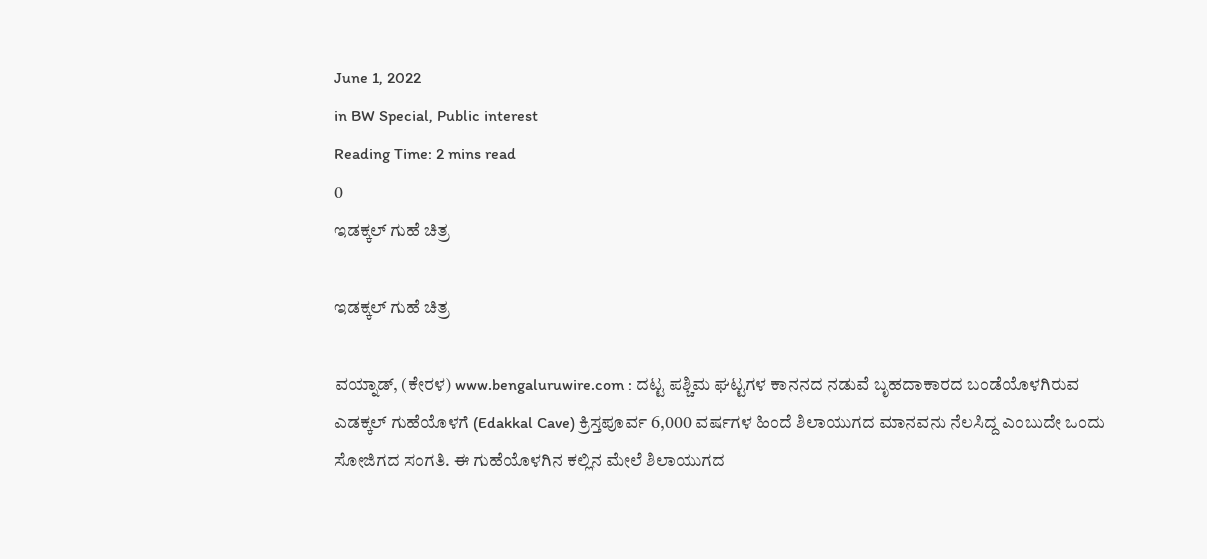June 1, 2022
in BW Special, Public interest
Reading Time: 2 mins read
0
ಇಡಕ್ಕಲ್ ಗುಹೆ ಚಿತ್ರ

ಇಡಕ್ಕಲ್ ಗುಹೆ ಚಿತ್ರ

ವಯ್ನಾಡ್, (ಕೇರಳ) www.bengaluruwire.com : ದಟ್ಟ ಪಶ್ಚಿಮ ಘಟ್ಟಗಳ ಕಾನನದ ನಡುವೆ ಬೃಹದಾಕಾರದ ಬಂಡೆಯೊಳಗಿರುವ ಎಡಕ್ಕಲ್ ಗುಹೆಯೊಳಗೆ (Edakkal Cave) ಕ್ರಿಸ್ತಪೂರ್ವ 6,000 ವರ್ಷಗಳ ಹಿಂದೆ ಶಿಲಾಯುಗದ ಮಾನವನು ನೆಲಸಿದ್ದ ಎಂಬುದೇ ಒಂದು ಸೋಜಿಗದ ಸಂಗತಿ. ಈ ಗುಹೆಯೊಳಗಿನ ಕಲ್ಲಿನ ಮೇಲೆ ಶಿಲಾಯುಗದ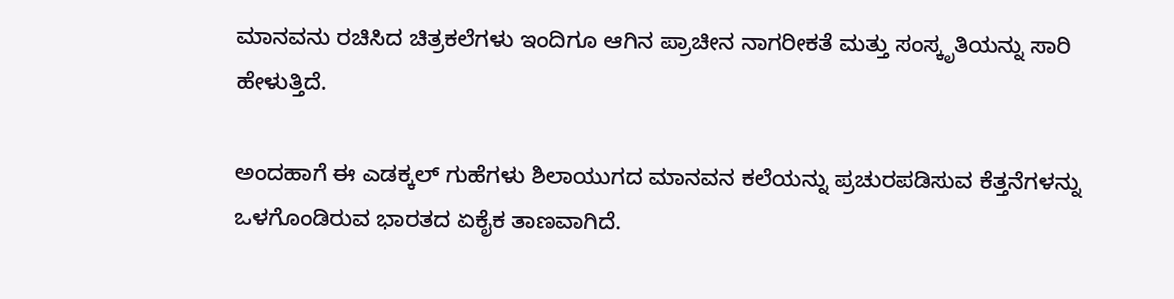ಮಾನವನು ರಚಿಸಿದ ಚಿತ್ರಕಲೆಗಳು ಇಂದಿಗೂ ಆಗಿನ ಪ್ರಾಚೀನ ನಾಗರೀಕತೆ ಮತ್ತು ಸಂಸ್ಕೃತಿಯನ್ನು ಸಾರಿ ಹೇಳುತ್ತಿದೆ.

ಅಂದಹಾಗೆ ಈ ಎಡಕ್ಕಲ್ ಗುಹೆಗಳು ಶಿಲಾಯುಗದ ಮಾನವನ ಕಲೆಯನ್ನು ಪ್ರಚುರಪಡಿಸುವ ಕೆತ್ತನೆಗಳನ್ನು ಒಳಗೊಂಡಿರುವ ಭಾರತದ ಏಕೈಕ ತಾಣವಾಗಿದೆ.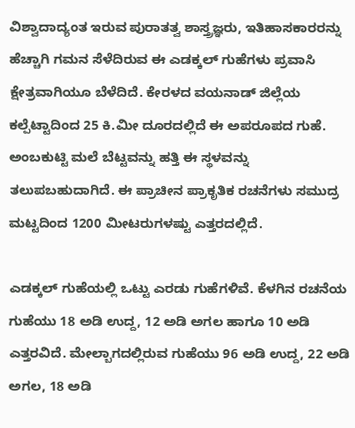ವಿಶ್ವಾದಾದ್ಯಂತ ಇರುವ ಪುರಾತತ್ವ ಶಾಸ್ತ್ರಜ್ಞರು, ಇತಿಹಾಸಕಾರರನ್ನು ಹೆಚ್ಚಾಗಿ ಗಮನ ಸೆಳೆದಿರುವ ಈ ಎಡಕ್ಕಲ್ ಗುಹೆಗಳು ಪ್ರವಾಸಿ ಕ್ಷೇತ್ರವಾಗಿಯೂ ಬೆಳೆದಿದೆ. ಕೇರಳದ ವಯನಾಡ್ ಜಿಲ್ಲೆಯ ಕಲ್ಪೆಟ್ಟಾದಿಂದ 25 ಕಿ.ಮೀ ದೂರದಲ್ಲಿದೆ ಈ ಅಪರೂಪದ ಗುಹೆ. ಅಂಬಕುಟ್ಟಿ ಮಲೆ ಬೆಟ್ಟವನ್ನು ಹತ್ತಿ ಈ ಸ್ಥಳವನ್ನು ತಲುಪಬಹುದಾಗಿದೆ. ಈ ಪ್ರಾಚೀನ ಪ್ರಾಕೃತಿಕ ರಚನೆಗಳು ಸಮುದ್ರ ಮಟ್ಟದಿಂದ 1200 ಮೀಟರುಗಳಷ್ಟು ಎತ್ತರದಲ್ಲಿದೆ.

ಎಡಕ್ಕಲ್ ಗುಹೆಯಲ್ಲಿ ಒಟ್ಟು ಎರಡು ಗುಹೆಗಳಿವೆ. ಕೆಳಗಿನ ರಚನೆಯ ಗುಹೆಯು 18 ಅಡಿ ಉದ್ದ, 12 ಅಡಿ ಅಗಲ ಹಾಗೂ 10 ಅಡಿ ಎತ್ತರವಿದೆ. ಮೇಲ್ಬಾಗದಲ್ಲಿರುವ ಗುಹೆಯು 96 ಅಡಿ ಉದ್ದ, 22 ಅಡಿ ಅಗಲ, 18 ಅಡಿ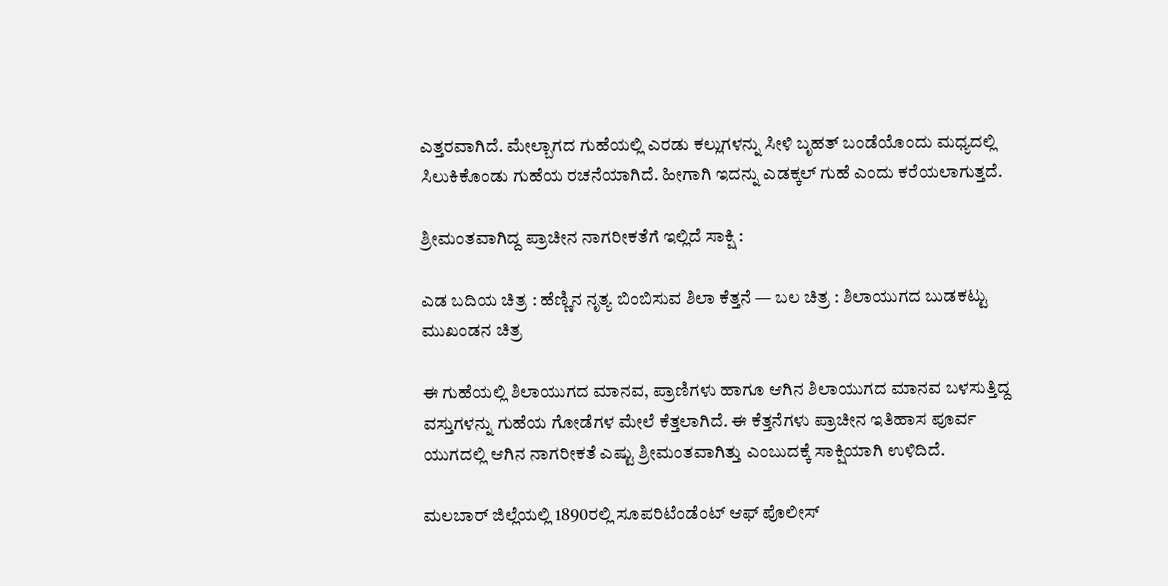ಎತ್ತರವಾಗಿದೆ. ಮೇಲ್ಬಾಗದ ಗುಹೆಯಲ್ಲಿ ಎರಡು ಕಲ್ಲುಗಳನ್ನು ಸೀಳಿ ಬೃಹತ್ ಬಂಡೆಯೊಂದು ಮಧ್ಯದಲ್ಲಿ ಸಿಲುಕಿಕೊಂಡು ಗುಹೆಯ ರಚನೆಯಾಗಿದೆ. ಹೀಗಾಗಿ ಇದನ್ನು ಎಡಕ್ಕಲ್ ಗುಹೆ ಎಂದು ಕರೆಯಲಾಗುತ್ತದೆ.

ಶ್ರೀಮಂತವಾಗಿದ್ದ ಪ್ರಾಚೀನ ನಾಗರೀಕತೆಗೆ ಇಲ್ಲಿದೆ ಸಾಕ್ಷಿ :

ಎಡ ಬದಿಯ ಚಿತ್ರ : ಹೆಣ್ಣಿನ ನೃತ್ಯ ಬಿಂಬಿಸುವ ಶಿಲಾ ಕೆತ್ತನೆ — ಬಲ ಚಿತ್ರ : ಶಿಲಾಯುಗದ ಬುಡಕಟ್ಟು ಮುಖಂಡನ ಚಿತ್ರ

ಈ ಗುಹೆಯಲ್ಲಿ ಶಿಲಾಯುಗದ ಮಾನವ, ಪ್ರಾಣಿಗಳು ಹಾಗೂ ಆಗಿನ ಶಿಲಾಯುಗದ ಮಾನವ ಬಳಸುತ್ತಿದ್ದ ವಸ್ತುಗಳನ್ನು ಗುಹೆಯ ಗೋಡೆಗಳ ಮೇಲೆ ಕೆತ್ತಲಾಗಿದೆ. ಈ ಕೆತ್ತನೆಗಳು ಪ್ರಾಚೀನ ಇತಿಹಾಸ ಪೂರ್ವ ಯುಗದಲ್ಲಿ ಆಗಿನ ನಾಗರೀಕತೆ ಎಷ್ಟು ಶ್ರೀಮಂತವಾಗಿತ್ತು ಎಂಬುದಕ್ಕೆ ಸಾಕ್ಷಿಯಾಗಿ ಉಳಿದಿದೆ.

ಮಲಬಾರ್ ಜಿಲ್ಲೆಯಲ್ಲಿ 1890ರಲ್ಲಿ ಸೂಪರಿಟೆಂಡೆಂಟ್ ಆಫ್ ಪೊಲೀಸ್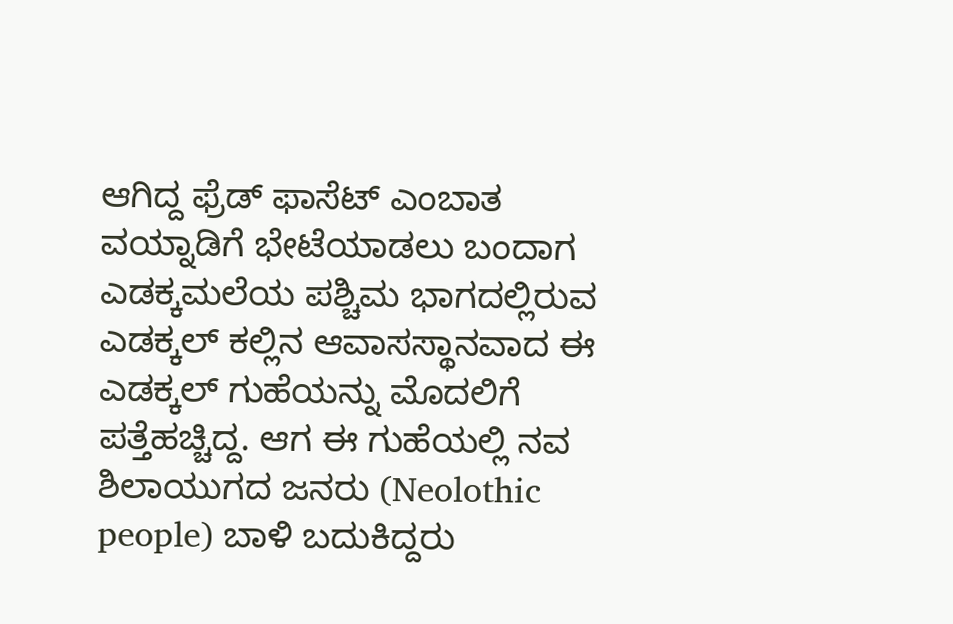ಆಗಿದ್ದ ಫ್ರೆಡ್ ಫಾಸೆಟ್ ಎಂಬಾತ ವಯ್ನಾಡಿಗೆ ಭೇಟೆಯಾಡಲು ಬಂದಾಗ ಎಡಕ್ಕಮಲೆಯ ಪಶ್ಚಿಮ ಭಾಗದಲ್ಲಿರುವ ಎಡಕ್ಕಲ್ ಕಲ್ಲಿನ ಆವಾಸಸ್ಥಾನವಾದ ಈ ಎಡಕ್ಕಲ್ ಗುಹೆಯನ್ನು ಮೊದಲಿಗೆ ಪತ್ತೆಹಚ್ಚಿದ್ದ. ಆಗ ಈ ಗುಹೆಯಲ್ಲಿ ನವ ಶಿಲಾಯುಗದ ಜನರು (Neolothic people) ಬಾಳಿ ಬದುಕಿದ್ದರು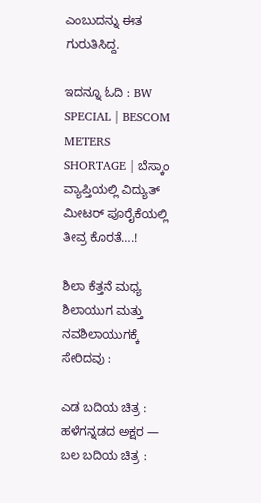ಎಂಬುದನ್ನು ಈತ ಗುರುತಿಸಿದ್ದ.

ಇದನ್ನೂ ಓದಿ : BW SPECIAL | BESCOM METERS SHORTAGE | ಬೆಸ್ಕಾಂ ವ್ಯಾಪ್ತಿಯಲ್ಲಿ ವಿದ್ಯುತ್ ಮೀಟರ್ ಪೂರೈಕೆಯಲ್ಲಿ ತೀವ್ರ ಕೊರತೆ….!

ಶಿಲಾ ಕೆತ್ತನೆ ಮಧ್ಯ ಶಿಲಾಯುಗ ಮತ್ತು ನವಶಿಲಾಯುಗಕ್ಕೆ ಸೇರಿದವು :

ಎಡ ಬದಿಯ ಚಿತ್ರ : ಹಳೆಗನ್ನಡದ ಅಕ್ಷರ — ಬಲ ಬದಿಯ ಚಿತ್ರ :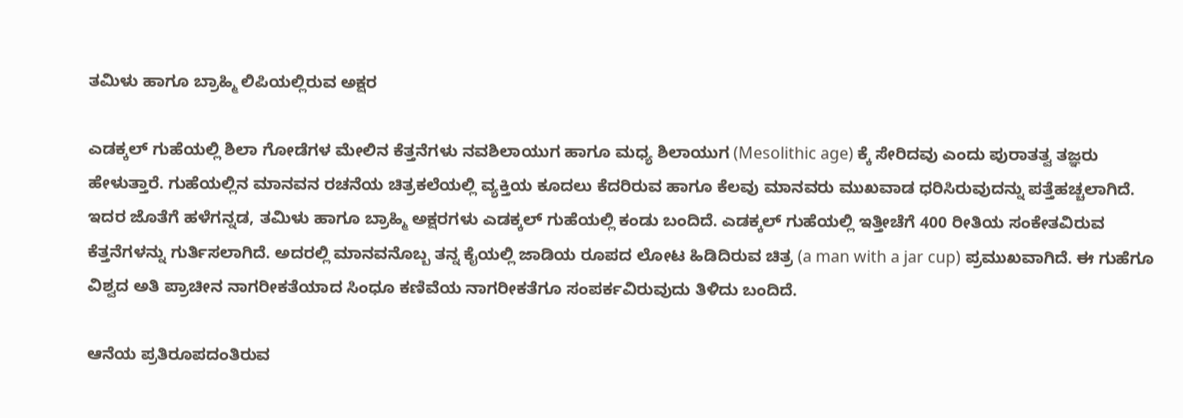ತಮಿಳು ಹಾಗೂ ಬ್ರಾಹ್ಮಿ ಲಿಪಿಯಲ್ಲಿರುವ ಅಕ್ಷರ

ಎಡಕ್ಕಲ್ ಗುಹೆಯಲ್ಲಿ ಶಿಲಾ ಗೋಡೆಗಳ ಮೇಲಿನ ಕೆತ್ತನೆಗಳು ನವಶಿಲಾಯುಗ ಹಾಗೂ ಮಧ್ಯ ಶಿಲಾಯುಗ (Mesolithic age) ಕ್ಕೆ ಸೇರಿದವು ಎಂದು ಪುರಾತತ್ವ ತಜ್ಞರು ಹೇಳುತ್ತಾರೆ. ಗುಹೆಯಲ್ಲಿನ ಮಾನವನ ರಚನೆಯ ಚಿತ್ರಕಲೆಯಲ್ಲಿ ವ್ಯಕ್ತಿಯ ಕೂದಲು ಕೆದರಿರುವ ಹಾಗೂ ಕೆಲವು ಮಾನವರು ಮುಖವಾಡ ಧರಿಸಿರುವುದನ್ನು ಪತ್ತೆಹಚ್ಚಲಾಗಿದೆ. ಇದರ ಜೊತೆಗೆ ಹಳೆಗನ್ನಡ, ತಮಿಳು ಹಾಗೂ ಬ್ರಾಹ್ಮಿ ಅಕ್ಷರಗಳು ಎಡಕ್ಕಲ್ ಗುಹೆಯಲ್ಲಿ ಕಂಡು ಬಂದಿದೆ. ಎಡಕ್ಕಲ್ ಗುಹೆಯಲ್ಲಿ ಇತ್ತೀಚೆಗೆ 400 ರೀತಿಯ ಸಂಕೇತವಿರುವ ಕೆತ್ತನೆಗಳನ್ನು ಗುರ್ತಿಸಲಾಗಿದೆ. ಅದರಲ್ಲಿ ಮಾನವನೊಬ್ಬ ತನ್ನ ಕೈಯಲ್ಲಿ ಜಾಡಿಯ ರೂಪದ ಲೋಟ ಹಿಡಿದಿರುವ ಚಿತ್ರ (a man with a jar cup) ಪ್ರಮುಖವಾಗಿದೆ. ಈ ಗುಹೆಗೂ ವಿಶ್ವದ ಅತಿ ಪ್ರಾಚೀನ ನಾಗರೀಕತೆಯಾದ ಸಿಂಧೂ ಕಣಿವೆಯ ನಾಗರೀಕತೆಗೂ ಸಂಪರ್ಕವಿರುವುದು ತಿಳಿದು ಬಂದಿದೆ.

ಆನೆಯ ಪ್ರತಿರೂಪದಂತಿರುವ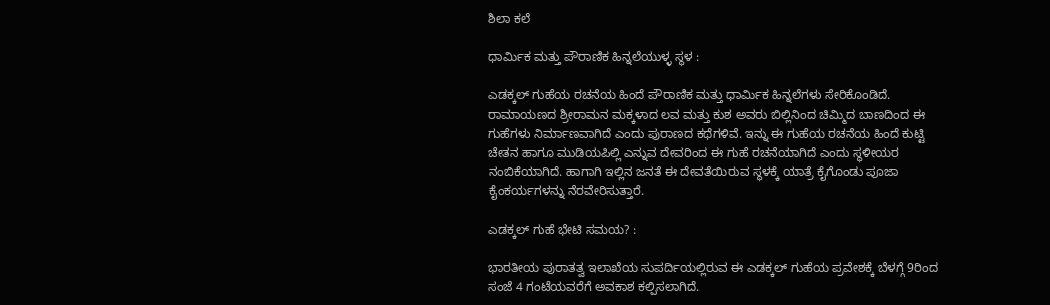ಶಿಲಾ ಕಲೆ

ಧಾರ್ಮಿಕ ಮತ್ತು ಪೌರಾಣಿಕ ಹಿನ್ನಲೆಯುಳ್ಳ ಸ್ಥಳ :

ಎಡಕ್ಕಲ್ ಗುಹೆಯ ರಚನೆಯ ಹಿಂದೆ ಪೌರಾಣಿಕ ಮತ್ತು ಧಾರ್ಮಿಕ ಹಿನ್ನಲೆಗಳು ಸೇರಿಕೊಂಡಿದೆ. ರಾಮಾಯಣದ ಶ್ರೀರಾಮನ ಮಕ್ಕಳಾದ ಲವ ಮತ್ತು ಕುಶ ಅವರು ಬಿಲ್ಲಿನಿಂದ ಚಿಮ್ಮಿದ ಬಾಣದಿಂದ ಈ ಗುಹೆಗಳು ನಿರ್ಮಾಣವಾಗಿದೆ ಎಂದು ಪುರಾಣದ ಕಥೆಗಳಿವೆ. ಇನ್ನು ಈ ಗುಹೆಯ ರಚನೆಯ ಹಿಂದೆ ಕುಟ್ಟಿ ಚೇತನ ಹಾಗೂ ಮುಡಿಯಪಿಲ್ಲಿ ಎನ್ನುವ ದೇವರಿಂದ ಈ ಗುಹೆ ರಚನೆಯಾಗಿದೆ ಎಂದು ಸ್ಥಳೀಯರ ನಂಬಿಕೆಯಾಗಿದೆ. ಹಾಗಾಗಿ ಇಲ್ಲಿನ ಜನತೆ ಈ ದೇವತೆಯಿರುವ ಸ್ಥಳಕ್ಕೆ ಯಾತ್ರೆ ಕೈಗೊಂಡು ಪೂಜಾ ಕೈಂಕರ್ಯಗಳನ್ನು ನೆರವೇರಿಸುತ್ತಾರೆ.

ಎಡಕ್ಕಲ್ ಗುಹೆ ಭೇಟಿ ಸಮಯ? :

ಭಾರತೀಯ ಪುರಾತತ್ವ ಇಲಾಖೆಯ ಸುಪರ್ದಿಯಲ್ಲಿರುವ ಈ ಎಡಕ್ಕಲ್ ಗುಹೆಯ ಪ್ರವೇಶಕ್ಕೆ ಬೆಳಗ್ಗೆ 9ರಿಂದ ಸಂಜೆ 4 ಗಂಟೆಯವರೆಗೆ ಅವಕಾಶ ಕಲ್ಪಿಸಲಾಗಿದೆ.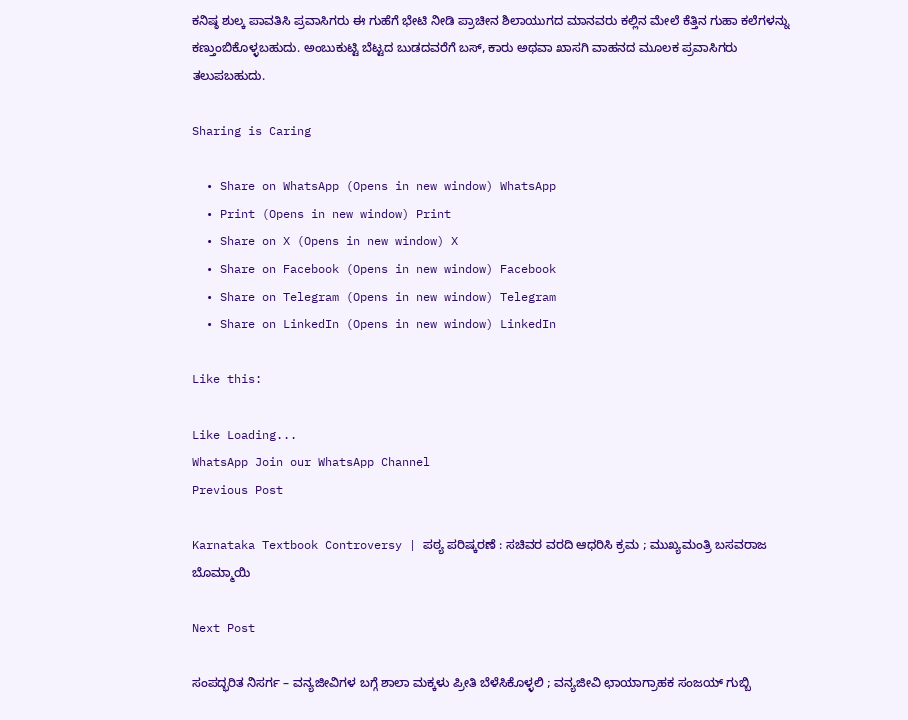ಕನಿಷ್ಠ ಶುಲ್ಕ ಪಾವತಿಸಿ ಪ್ರವಾಸಿಗರು ಈ ಗುಹೆಗೆ ಭೇಟಿ ನೀಡಿ ಪ್ರಾಚೀನ ಶಿಲಾಯುಗದ ಮಾನವರು ಕಲ್ಲಿನ ಮೇಲೆ ಕೆತ್ತಿನ ಗುಹಾ ಕಲೆಗಳನ್ನು ಕಣ್ತುಂಬಿಕೊಳ್ಳಬಹುದು. ಅಂಬುಕುಟ್ಟಿ ಬೆಟ್ಟದ ಬುಡದವರೆಗೆ ಬಸ್, ಕಾರು ಅಥವಾ ಖಾಸಗಿ ವಾಹನದ ಮೂಲಕ ಪ್ರವಾಸಿಗರು ತಲುಪಬಹುದು.

Sharing is Caring

  • Share on WhatsApp (Opens in new window) WhatsApp
  • Print (Opens in new window) Print
  • Share on X (Opens in new window) X
  • Share on Facebook (Opens in new window) Facebook
  • Share on Telegram (Opens in new window) Telegram
  • Share on LinkedIn (Opens in new window) LinkedIn

Like this:

Like Loading...
WhatsApp Join our WhatsApp Channel
Previous Post

Karnataka Textbook Controversy | ಪಠ್ಯ ಪರಿಷ್ಕರಣೆ : ಸಚಿವರ ವರದಿ ಆಧರಿಸಿ ಕ್ರಮ ; ಮುಖ್ಯಮಂತ್ರಿ ಬಸವರಾಜ ಬೊಮ್ಮಾಯಿ

Next Post

ಸಂಪದ್ಭರಿತ ನಿಸರ್ಗ – ವನ್ಯಜೀವಿಗಳ ಬಗ್ಗೆ ಶಾಲಾ ಮಕ್ಕಳು ಪ್ರೀತಿ ಬೆಳೆಸಿಕೊಳ್ಳಲಿ ; ವನ್ಯಜೀವಿ ಛಾಯಾಗ್ರಾಹಕ ಸಂಜಯ್ ಗುಬ್ಬಿ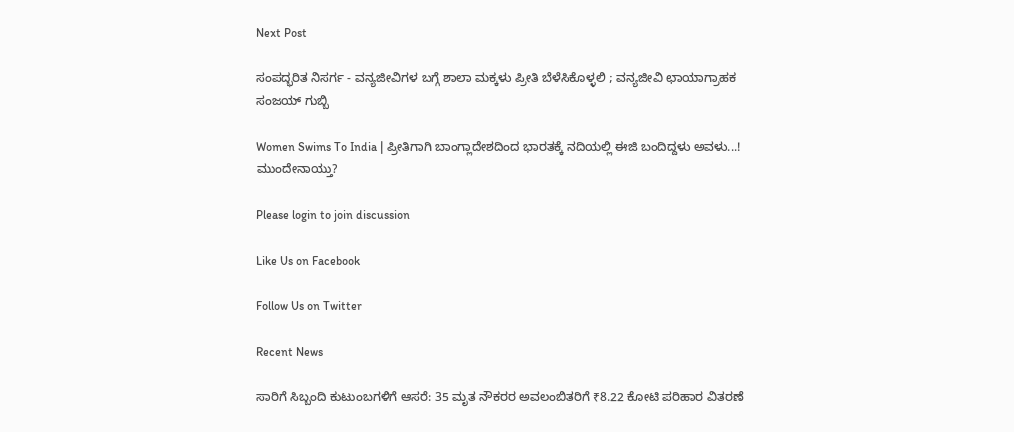Next Post

ಸಂಪದ್ಭರಿತ ನಿಸರ್ಗ - ವನ್ಯಜೀವಿಗಳ ಬಗ್ಗೆ ಶಾಲಾ ಮಕ್ಕಳು ಪ್ರೀತಿ ಬೆಳೆಸಿಕೊಳ್ಳಲಿ ; ವನ್ಯಜೀವಿ ಛಾಯಾಗ್ರಾಹಕ ಸಂಜಯ್ ಗುಬ್ಬಿ

Women Swims To India | ಪ್ರೀತಿಗಾಗಿ ಬಾಂಗ್ಲಾದೇಶದಿಂದ ಭಾರತಕ್ಕೆ ನದಿಯಲ್ಲಿ ಈಜಿ ಬಂದಿದ್ದಳು ಅವಳು...! ಮುಂದೇನಾಯ್ತು?

Please login to join discussion

Like Us on Facebook

Follow Us on Twitter

Recent News

ಸಾರಿಗೆ ಸಿಬ್ಬಂದಿ ಕುಟುಂಬಗಳಿಗೆ ಆಸರೆ: 35 ಮೃತ ನೌಕರರ ಅವಲಂಬಿತರಿಗೆ ₹8.22 ಕೋಟಿ ಪರಿಹಾರ ವಿತರಣೆ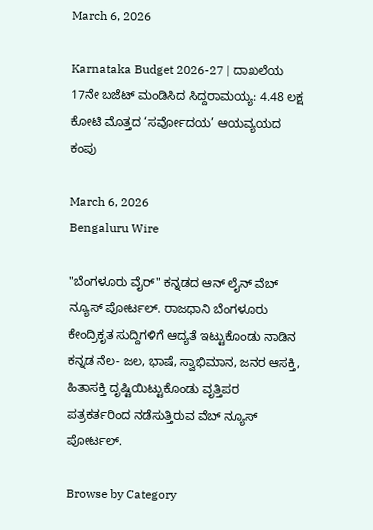March 6, 2026

Karnataka Budget 2026-27 | ದಾಖಲೆಯ 17ನೇ ಬಜೆಟ್ ಮಂಡಿಸಿದ ಸಿದ್ದರಾಮಯ್ಯ: 4.48 ಲಕ್ಷ ಕೋಟಿ ಮೊತ್ತದ ‘ಸರ್ವೋದಯ’ ಆಯವ್ಯಯದ ಕಂಪು

March 6, 2026
Bengaluru Wire

"ಬೆಂಗಳೂರು ವೈರ್" ಕನ್ನಡದ ಆನ್ ಲೈನ್ ವೆಬ್ ನ್ಯೂಸ್ ಪೋರ್ಟಲ್. ರಾಜಧಾನಿ ಬೆಂಗಳೂರು ಕೇಂದ್ರಿಕೃತ ಸುದ್ದಿಗಳಿಗೆ ಆದ್ಯತೆ ಇಟ್ಟುಕೊಂಡು ನಾಡಿನ ಕನ್ನಡ ನೆಲ- ಜಲ, ಭಾಷೆ, ಸ್ವಾಭಿಮಾನ, ಜನರ ಆಸಕ್ತಿ, ಹಿತಾಸಕ್ತಿ ದೃಷ್ಟಿಯಿಟ್ಟುಕೊಂಡು ವೃತ್ತಿಪರ ಪತ್ರಕರ್ತರಿಂದ ನಡೆಸುತ್ತಿರುವ ವೆಬ್ ನ್ಯೂಸ್ ಪೋರ್ಟಲ್.

Browse by Category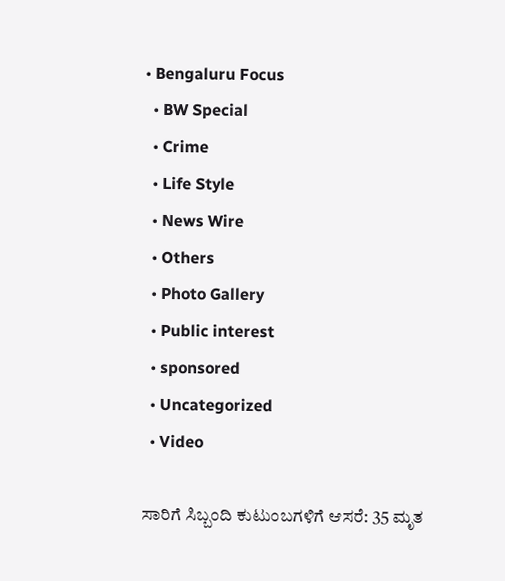• Bengaluru Focus
  • BW Special
  • Crime
  • Life Style
  • News Wire
  • Others
  • Photo Gallery
  • Public interest
  • sponsored
  • Uncategorized
  • Video

ಸಾರಿಗೆ ಸಿಬ್ಬಂದಿ ಕುಟುಂಬಗಳಿಗೆ ಆಸರೆ: 35 ಮೃತ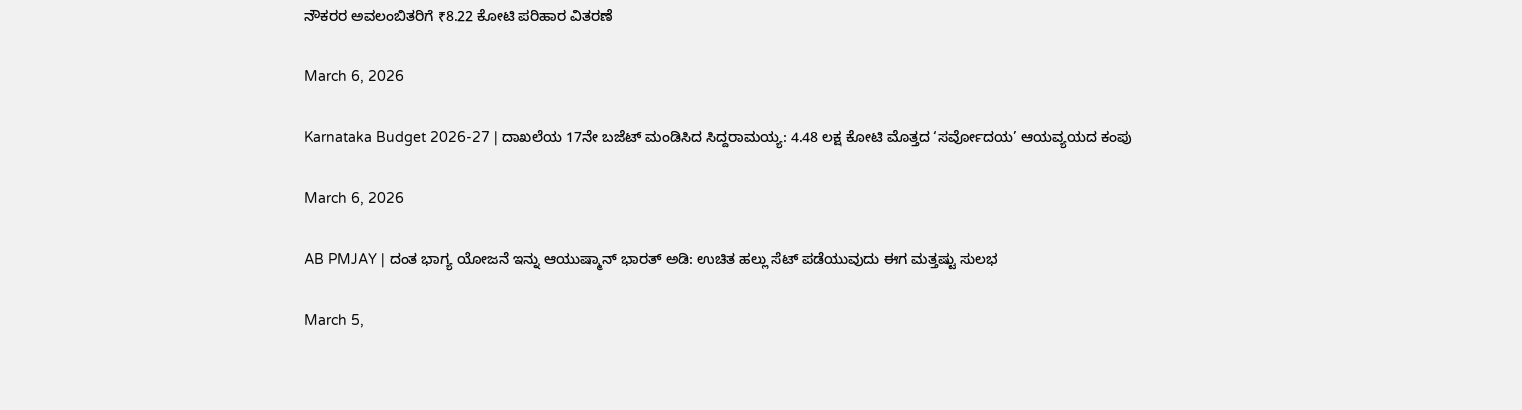ನೌಕರರ ಅವಲಂಬಿತರಿಗೆ ₹8.22 ಕೋಟಿ ಪರಿಹಾರ ವಿತರಣೆ

March 6, 2026

Karnataka Budget 2026-27 | ದಾಖಲೆಯ 17ನೇ ಬಜೆಟ್ ಮಂಡಿಸಿದ ಸಿದ್ದರಾಮಯ್ಯ: 4.48 ಲಕ್ಷ ಕೋಟಿ ಮೊತ್ತದ ‘ಸರ್ವೋದಯ’ ಆಯವ್ಯಯದ ಕಂಪು

March 6, 2026

AB PMJAY | ದಂತ ಭಾಗ್ಯ ಯೋಜನೆ ಇನ್ನು ಆಯುಷ್ಮಾನ್ ಭಾರತ್ ಅಡಿ: ಉಚಿತ ಹಲ್ಲು ಸೆಟ್ ಪಡೆಯುವುದು ಈಗ ಮತ್ತಷ್ಟು ಸುಲಭ

March 5,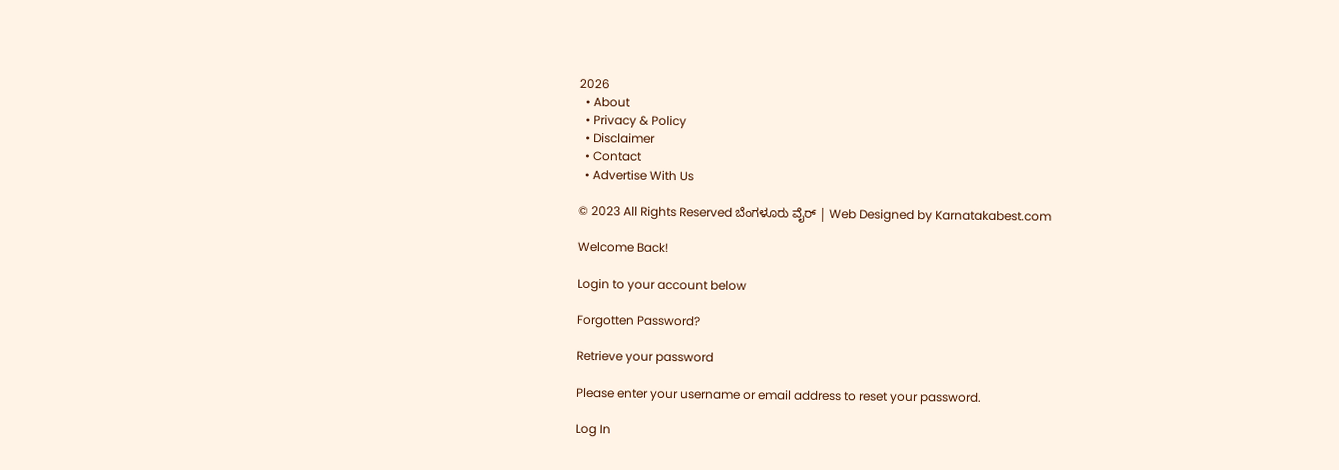2026
  • About
  • Privacy & Policy
  • Disclaimer
  • Contact
  • Advertise With Us

© 2023 All Rights Reserved ಬೆಂಗಳೂರು ವೈರ್‌ | Web Designed by Karnatakabest.com

Welcome Back!

Login to your account below

Forgotten Password?

Retrieve your password

Please enter your username or email address to reset your password.

Log In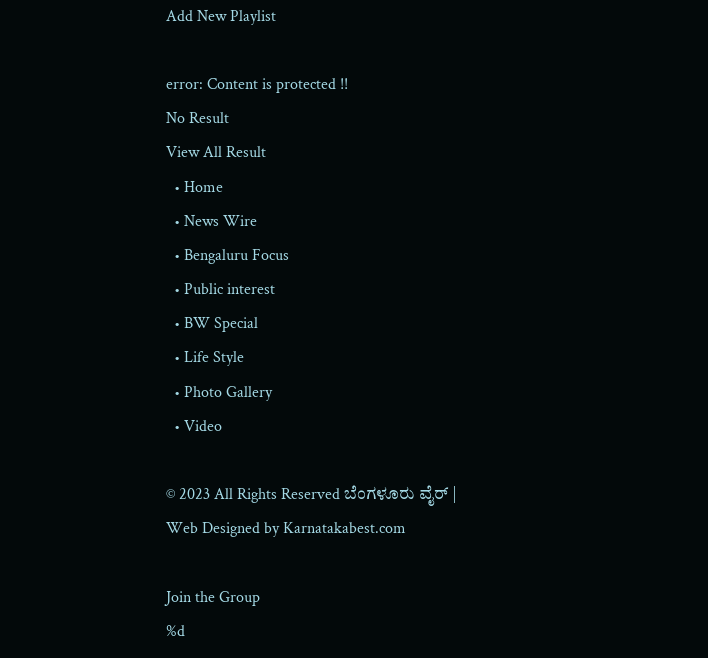Add New Playlist

error: Content is protected !!
No Result
View All Result
  • Home
  • News Wire
  • Bengaluru Focus
  • Public interest
  • BW Special
  • Life Style
  • Photo Gallery
  • Video

© 2023 All Rights Reserved ಬೆಂಗಳೂರು ವೈರ್‌ | Web Designed by Karnatakabest.com

Join the Group
%d